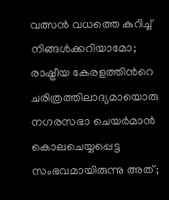വത്സന്‍ വധത്തെ കുറിച്ച് നിങ്ങള്‍ക്കറിയാമോ; രാഷ്ട്രീയ കേരളത്തിന്‍റെ ചരിത്രത്തിലാദ്യമായൊരു നഗരസഭാ ചെയര്‍മാന്‍ കൊലചെയ്യപ്പെട്ട സംഭവമായിരുന്നു അത്;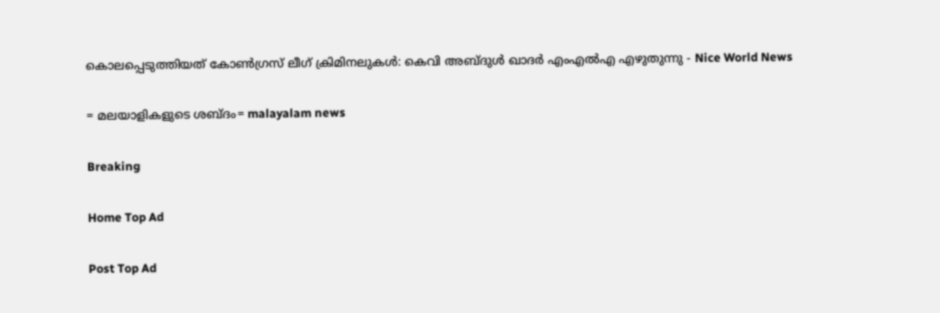കൊലപ്പെടുത്തിയത് കോണ്‍ഗ്രസ് ലീഗ് ക്രിമിനലുകള്‍: കെവി അബ്ദുള്‍ ഖാദര്‍ എംഎല്‍എ എ‍ഴുതുന്നു - Nice World News

= മലയാളികളുടെ ശബ്ദം= malayalam news

Breaking

Home Top Ad

Post Top Ad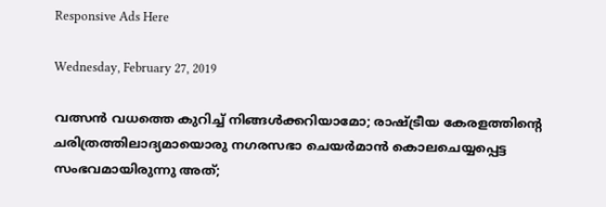Responsive Ads Here

Wednesday, February 27, 2019

വത്സന്‍ വധത്തെ കുറിച്ച് നിങ്ങള്‍ക്കറിയാമോ; രാഷ്ട്രീയ കേരളത്തിന്‍റെ ചരിത്രത്തിലാദ്യമായൊരു നഗരസഭാ ചെയര്‍മാന്‍ കൊലചെയ്യപ്പെട്ട സംഭവമായിരുന്നു അത്;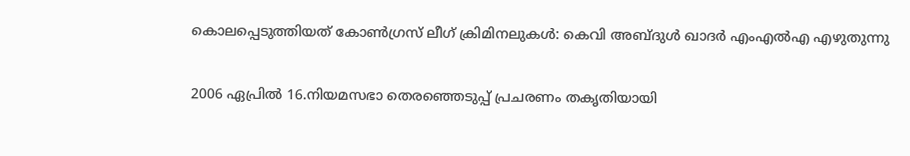കൊലപ്പെടുത്തിയത് കോണ്‍ഗ്രസ് ലീഗ് ക്രിമിനലുകള്‍: കെവി അബ്ദുള്‍ ഖാദര്‍ എംഎല്‍എ എ‍ഴുതുന്നു

2006 ഏപ്രില്‍ 16.നിയമസഭാ തെരഞ്ഞെടുപ്പ് പ്രചരണം തകൃതിയായി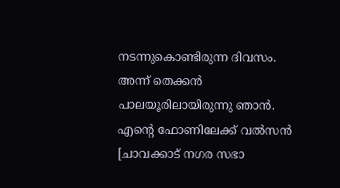നടന്നുകൊണ്ടിരുന്ന ദിവസം. അന്ന് തെക്കന്‍ പാലയൂരിലായിരുന്നു ഞാന്‍. എന്റെ ഫോണിലേക്ക് വല്‍സന്‍ [ചാവക്കാട് നഗര സഭാ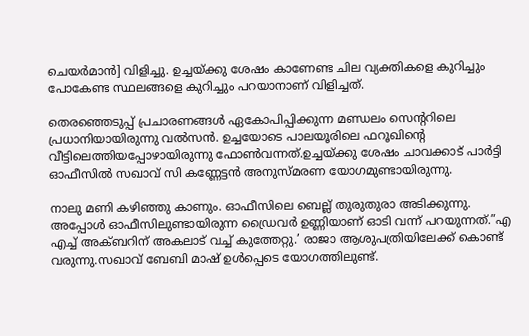ചെയര്‍മാന്‍] വിളിച്ചു. ഉച്ചയ്ക്കു ശേഷം കാണേണ്ട ചില വ്യക്തികളെ കുറിച്ചും പോകേണ്ട സ്ഥലങ്ങളെ കുറിച്ചും പറയാനാണ് വിളിച്ചത്.

തെരഞ്ഞെടുപ്പ് പ്രചാരണങ്ങള്‍ ഏകോപിപ്പിക്കുന്ന മണ്ഡലം സെന്ററിലെ പ്രധാനിയായിരുന്നു വല്‍സന്‍. ഉച്ചയോടെ പാലയൂരിലെ ഫറൂഖിന്റെ വീട്ടിലെത്തിയപ്പോഴായിരുന്നു ഫോണ്‍വന്നത്.ഉച്ചയ്ക്കു ശേഷം ചാവക്കാട് പാര്‍ട്ടി ഓഫീസില്‍ സഖാവ് സി കണ്ണേട്ടന്‍ അനുസ്മരണ യോഗമുണ്ടായിരുന്നു.

നാലു മണി കഴിഞ്ഞു കാണും. ഓഫീസിലെ ബെല്ല് തുരുതുരാ അടിക്കുന്നു. അപ്പോള്‍ ഓഫീസിലുണ്ടായിരുന്ന ഡ്രൈവര്‍ ഉണ്ണിയാണ് ഓടി വന്ന് പറയുന്നത്.”എ എച്ച് അക്ബറിന് അകലാട് വച്ച് കുത്തേറ്റു.’ രാജാ ആശുപത്രിയിലേക്ക് കൊണ്ട് വരുന്നു.സഖാവ് ബേബി മാഷ് ഉള്‍പ്പെടെ യോഗത്തിലുണ്ട്.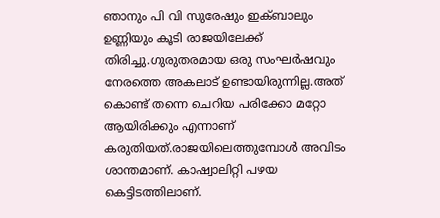ഞാനും പി വി സുരേഷും ഇക്‌ബാലും ഉണ്ണിയും കൂടി രാജയിലേക്ക് തിരിച്ചു.ഗുരുതരമായ ഒരു സംഘര്‍ഷവും നേരത്തെ അകലാട് ഉണ്ടായിരുന്നില്ല.അത് കൊണ്ട് തന്നെ ചെറിയ പരിക്കോ മറ്റോ ആയിരിക്കും എന്നാണ് കരുതിയത്.രാജയിലെത്തുമ്പോള്‍ അവിടം ശാന്തമാണ്. കാഷ്വാലിറ്റി പഴയ കെട്ടിടത്തിലാണ്.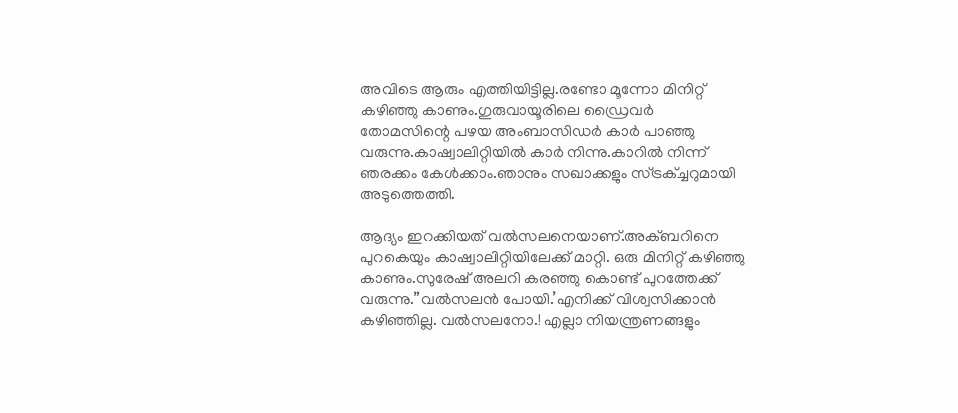അവിടെ ആരും എത്തിയിട്ടില്ല.രണ്ടോ മൂന്നോ മിനിറ്റ് കഴിഞ്ഞു കാണും.ഗുരുവായൂരിലെ ഡ്രൈവര്‍ തോമസിന്റെ പഴയ അംബാസിഡര്‍ കാര്‍ പാഞ്ഞു വരുന്നു.കാഷ്വാലിറ്റിയില്‍ കാര്‍ നിന്നു.കാറില്‍ നിന്ന് ഞരക്കം കേള്‍ക്കാം.ഞാനും സഖാക്കളും സ്ട്രക്ച്ചറുമായി അടുത്തെത്തി.

ആദ്യം ഇറക്കിയത് വല്‍സലനെയാണ്.അക്ബറിനെ പുറകെയും കാഷ്വാലിറ്റിയിലേക്ക് മാറ്റി. ഒരു മിനിറ്റ് കഴിഞ്ഞു കാണും.സുരേഷ് അലറി കരഞ്ഞു കൊണ്ട് പുറത്തേക്ക് വരുന്നു.”വല്‍സലന്‍ പോയി.’എനിക്ക് വിശ്വസിക്കാന്‍ കഴിഞ്ഞില്ല. വല്‍സലനോ.! എല്ലാ നിയന്ത്രണങ്ങളും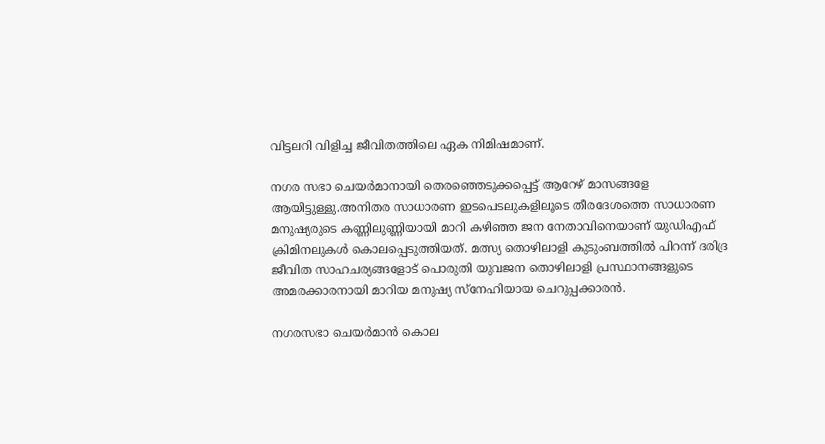വിട്ടലറി വിളിച്ച ജീവിതത്തിലെ ഏക നിമിഷമാണ്.

നഗര സഭാ ചെയര്‍മാനായി തെരഞ്ഞെടുക്കപ്പെട്ട് ആറേഴ് മാസങ്ങളേ ആയിട്ടുള്ളു.അനിതര സാധാരണ ഇടപെടലുകളിലൂടെ തീരദേശത്തെ സാധാരണ മനുഷ്യരുടെ കണ്ണിലുണ്ണിയായി മാറി കഴിഞ്ഞ ജന നേതാവിനെയാണ് യുഡിഎഫ് ക്രിമിനലുകള്‍ കൊലപ്പെടുത്തിയത്. മത്സ്യ തൊഴിലാളി കുടുംബത്തില്‍ പിറന്ന് ദരിദ്ര ജീവിത സാഹചര്യങ്ങളോട് പൊരുതി യുവജന തൊഴിലാളി പ്രസ്ഥാനങ്ങളുടെ അമരക്കാരനായി മാറിയ മനുഷ്യ സ്‌നേഹിയായ ചെറുപ്പക്കാരന്‍.

നഗരസഭാ ചെയര്‍മാന്‍ കൊല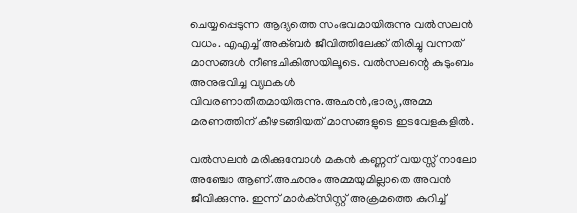ചെയ്യപ്പെടുന്ന ആദ്യത്തെ സംഭവമായിരുന്നു വല്‍സലന്‍ വധം. എഎച്ച് അക്‌ബര്‍ ജീവിത്തിലേക്ക് തിരിച്ചു വന്നത് മാസങ്ങള്‍ നീണ്ടചികിത്സയിലൂടെ. വല്‍സലന്റെ കുടുംബം അനുഭവിച്ച വ്യഥകള്‍ വിവരണാതീതമായിരുന്നു.അഛന്‍,ഭാര്യ,അമ്മ മരണത്തിന് കീഴടങ്ങിയത് മാസങ്ങളുടെ ഇടവേളകളില്‍.

വല്‍സലന്‍ മരിക്കുമ്പോള്‍ മകന്‍ കണ്ണന് വയസ്സ് നാലോ അഞ്ചോ ആണ്.അഛനും അമ്മയുമില്ലാതെ അവന്‍ ജീവിക്കുന്നു. ഇന്ന് മാര്‍ക്‌സിസ്റ്റ് അക്രമത്തെ കുറിച്ച്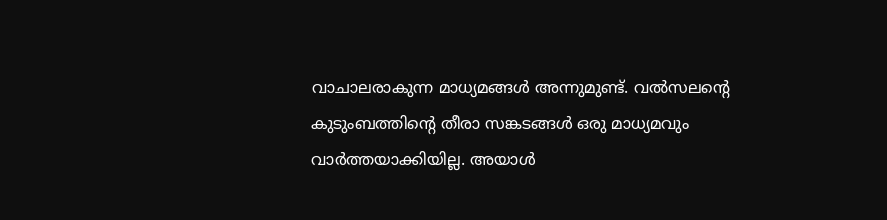വാചാലരാകുന്ന മാധ്യമങ്ങള്‍ അന്നുമുണ്ട്. വല്‍സലന്റെ കുടുംബത്തിന്റെ തീരാ സങ്കടങ്ങള്‍ ഒരു മാധ്യമവും വാര്‍ത്തയാക്കിയില്ല. അയാള്‍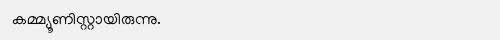കമ്മ്യൂണിസ്റ്റായിരുന്നു.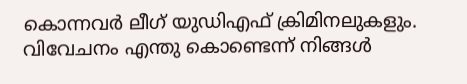കൊന്നവര്‍ ലീഗ് യുഡിഎഫ് ക്രിമിനലുകളും. വിവേചനം എന്തു കൊണ്ടെന്ന് നിങ്ങള്‍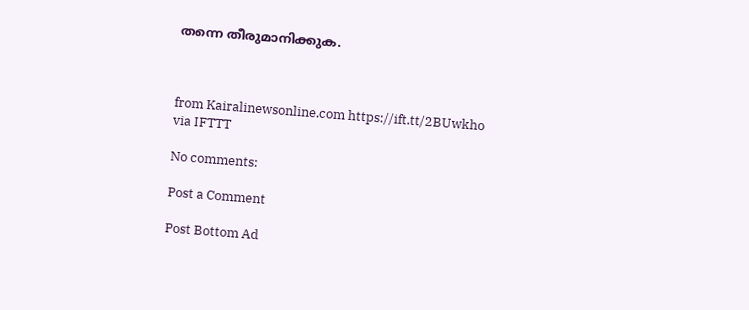തന്നെ തീരുമാനിക്കുക.



from Kairalinewsonline.com https://ift.tt/2BUwkho
via IFTTT

No comments:

Post a Comment

Post Bottom Ad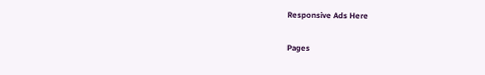Responsive Ads Here

Pages